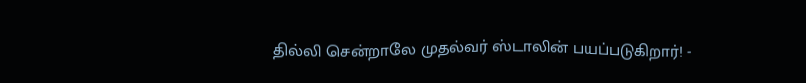தில்லி சென்றாலே முதல்வர் ஸ்டாலின் பயப்படுகிறார்! -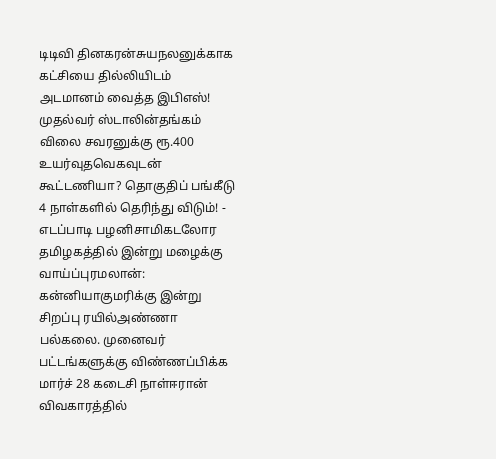டிடிவி தினகரன்சுயநலனுக்காக கட்சியை தில்லியிடம் அடமானம் வைத்த இபிஎஸ்! முதல்வர் ஸ்டாலின்தங்கம் விலை சவரனுக்கு ரூ.400 உயர்வுதவெகவுடன் கூட்டணியா? தொகுதிப் பங்கீடு 4 நாள்களில் தெரிந்து விடும்! - எடப்பாடி பழனிசாமிகடலோர தமிழகத்தில் இன்று மழைக்கு வாய்ப்புரமலான்: கன்னியாகுமரிக்கு இன்று சிறப்பு ரயில்அண்ணா பல்கலை. முனைவர் பட்டங்களுக்கு விண்ணப்பிக்க மார்ச் 28 கடைசி நாள்ஈரான் விவகாரத்தில்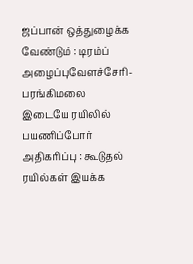ஜப்பான் ஒத்துழைக்க வேண்டும் : டிரம்ப் அழைப்புவேளச்சேரி-பரங்கிமலை இடையே ரயிலில் பயணிப்போர் அதிகரிப்பு : கூடுதல் ரயில்கள் இயக்க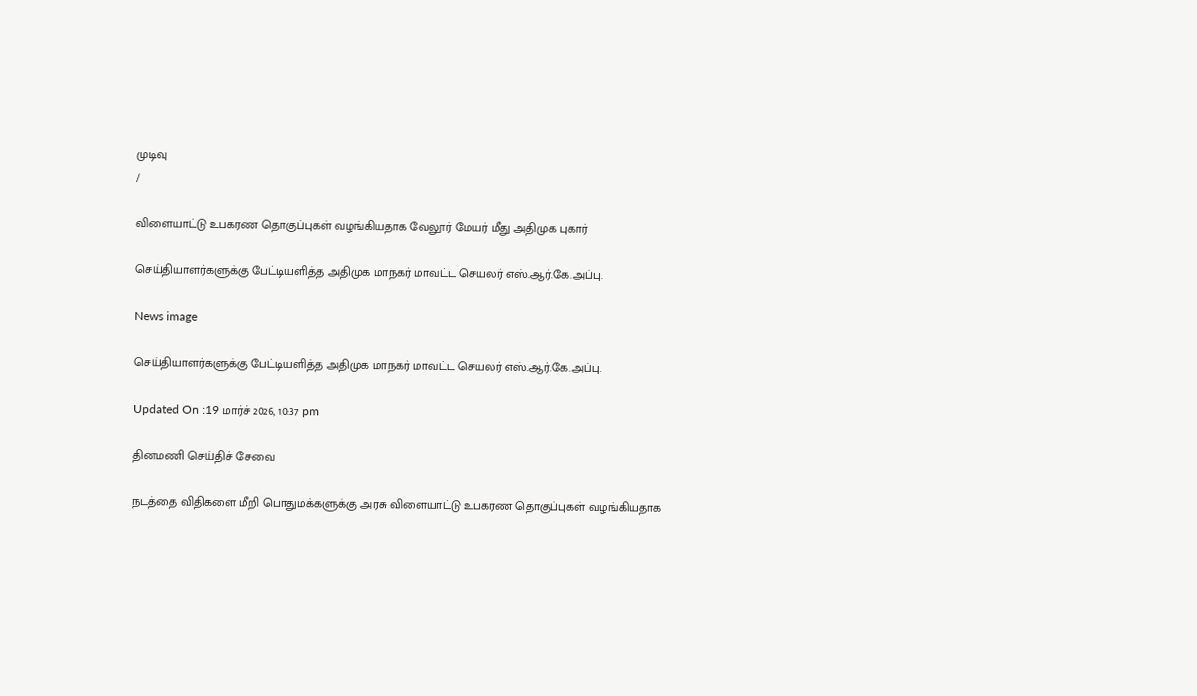முடிவு
/

விளையாட்டு உபகரண தொகுப்புகள் வழங்கியதாக வேலூர் மேயர் மீது அதிமுக புகார்

செய்தியாளர்களுக்கு பேட்டியளித்த அதிமுக மாநகர் மாவட்ட செயலர் எஸ்.ஆர்.கே.அப்பு.

News image

செய்தியாளர்களுக்கு பேட்டியளித்த அதிமுக மாநகர் மாவட்ட செயலர் எஸ்.ஆர்.கே.அப்பு.

Updated On :19 மார்ச் 2026, 10:37 pm

தினமணி செய்திச் சேவை

நடத்தை விதிகளை மீறி பொதுமக்களுக்கு அரசு விளையாட்டு உபகரண தொகுப்புகள் வழங்கியதாக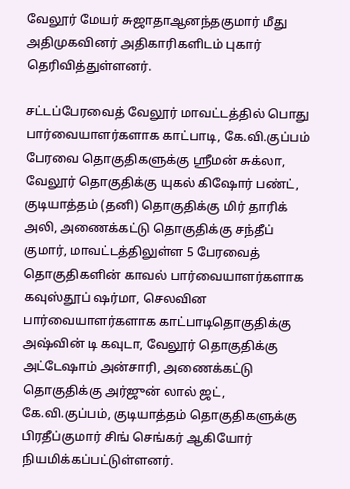வேலூர் மேயர் சுஜாதாஆனந்தகுமார் மீது அதிமுகவினர் அதிகாரிகளிடம் புகார் தெரிவித்துள்ளனர்.

சட்டப்பேரவைத் வேலூர் மாவட்டத்தில் பொது பார்வையாளர்களாக காட்பாடி, கே.வி.குப்பம் பேரவை தொகுதிகளுக்கு ஸ்ரீமன் சுக்லா, வேலூர் தொகுதிக்கு யுகல் கிஷோர் பண்ட், குடியாத்தம் (தனி) தொகுதிக்கு மிர் தாரிக் அலி, அணைக்கட்டு தொகுதிக்கு சந்தீப் குமார், மாவட்டத்திலுள்ள 5 பேரவைத் தொகுதிகளின் காவல் பார்வையாளர்களாக கவுஸ்தூப் ஷர்மா, செலவின பார்வையாளர்களாக காட்பாடிதொகுதிக்கு அஷ்வின் டி கவுடா, வேலூர் தொகுதிக்கு அட்டேஷாம் அன்சாரி, அணைக்கட்டு தொகுதிக்கு அர்ஜுன் லால் ஜட், கே.வி.குப்பம், குடியாத்தம் தொகுதிகளுக்கு பிரதீப்குமார் சிங் செங்கர் ஆகியோர் நியமிக்கப்பட்டுள்ளனர்.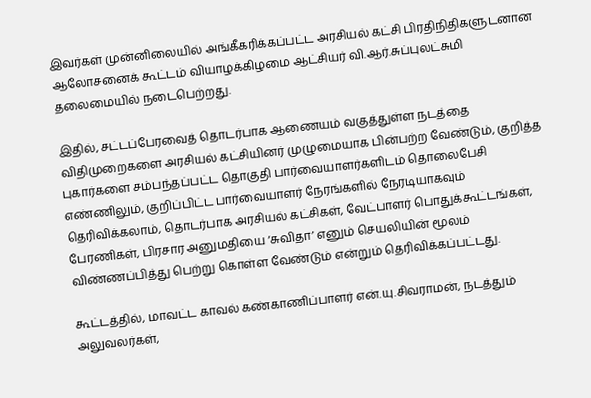இவர்கள் முன்னிலையில் அங்கீகரிக்கப்பட்ட அரசியல் கட்சி பிரதிநிதிகளுடனான ஆலோசனைக் கூட்டம் வியாழக்கிழமை ஆட்சியர் வி.ஆர்.சுப்புலட்சுமி தலைமையில் நடைபெற்றது.

இதில், சட்டப்பேரவைத் தொடர்பாக ஆணையம் வகுத்துள்ள நடத்தை விதிமுறைகளை அரசியல் கட்சியினர் முழுமையாக பின்பற்ற வேண்டும், குறித்த புகார்களை சம்பந்தப்பட்ட தொகுதி பார்வையாளர்களிடம் தொலைபேசி எண்ணிலும், குறிப்பிட்ட பார்வையாளர் நேரங்களில் நேரடியாகவும் தெரிவிக்கலாம், தொடர்பாக அரசியல் கட்சிகள், வேட்பாளர் பொதுக்கூட்டங்கள், பேரணிகள், பிரசார அனுமதியை ‘சுவிதா’ எனும் செயலியின் மூலம் விண்ணப்பித்து பெற்று கொள்ள வேண்டும் என்றும் தெரிவிக்கப்பட்டது.

கூட்டத்தில், மாவட்ட காவல் கண்காணிப்பாளர் என்.யு.சிவராமன், நடத்தும் அலுவலர்கள்,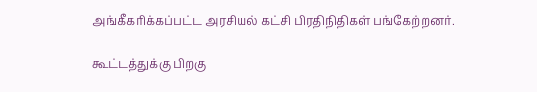அங்கீகரிக்கப்பட்ட அரசியல் கட்சி பிரதிநிதிகள் பங்கேற்றனர்.

கூட்டத்துக்கு பிறகு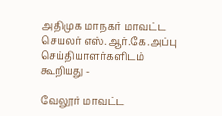அதிமுக மாநகர் மாவட்ட செயலர் எஸ்.ஆர்.கே.அப்பு செய்தியாளர்களிடம் கூறியது -

வேலூர் மாவட்ட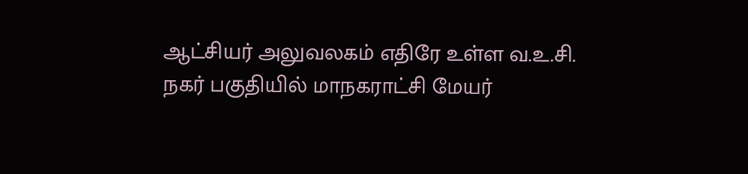ஆட்சியர் அலுவலகம் எதிரே உள்ள வ.உ.சி. நகர் பகுதியில் மாநகராட்சி மேயர்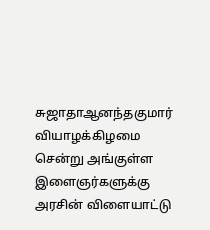சுஜாதாஆனந்தகுமார் வியாழக்கிழமை சென்று அங்குள்ள இளைஞர்களுக்கு அரசின் விளையாட்டு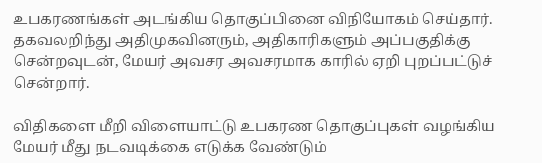உபகரணங்கள் அடங்கிய தொகுப்பினை விநியோகம் செய்தார். தகவலறிந்து அதிமுகவினரும், அதிகாரிகளும் அப்பகுதிக்கு சென்றவுடன், மேயர் அவசர அவசரமாக காரில் ஏறி புறப்பட்டுச் சென்றார்.

விதிகளை மீறி விளையாட்டு உபகரண தொகுப்புகள் வழங்கிய மேயர் மீது நடவடிக்கை எடுக்க வேண்டும்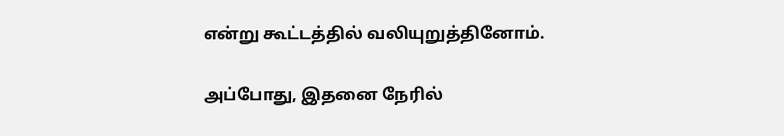என்று கூட்டத்தில் வலியுறுத்தினோம்.

அப்போது, இதனை நேரில்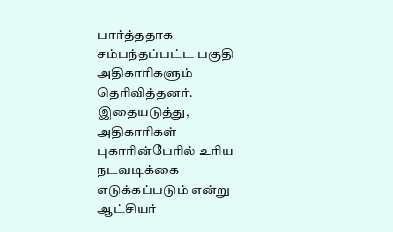பார்த்ததாக சம்பந்தப்பட்ட பகுதி அதிகாரிகளும் தெரிவித்தனர். இதையடுத்து, அதிகாரிகள் புகாரின்பேரில் உரிய நடவடிக்கை எடுக்கப்படும் என்று ஆட்சியர்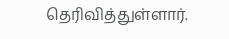தெரிவித்துள்ளார்.